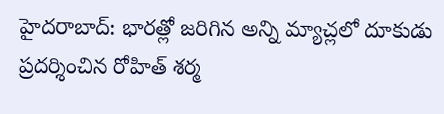హైదరాబాద్: భారత్లో జరిగిన అన్ని మ్యాచ్లలో దూకుడు ప్రదర్శించిన రోహిత్ శర్మ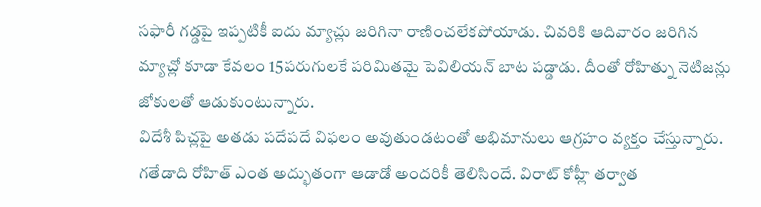సఫారీ గడ్డపై ఇప్పటికీ ఐదు మ్యాచ్లు జరిగినా రాణించలేకపోయాడు. చివరికి ఆదివారం జరిగిన మ్యాచ్లో కూడా కేవలం 15పరుగులకే పరిమితమై పెవిలియన్ బాట పడ్డాడు. దీంతో రోహిత్ను నెటిజన్లు జోకులతో ఆడుకుంటున్నారు.
విదేశీ పిచ్లపై అతడు పదేపదే విఫలం అవుతుండటంతో అభిమానులు ఆగ్రహం వ్యక్తం చేస్తున్నారు. గతేడాది రోహిత్ ఎంత అద్భుతంగా ఆడాడో అందరికీ తెలిసిందే. విరాట్ కోహ్లీ తర్వాత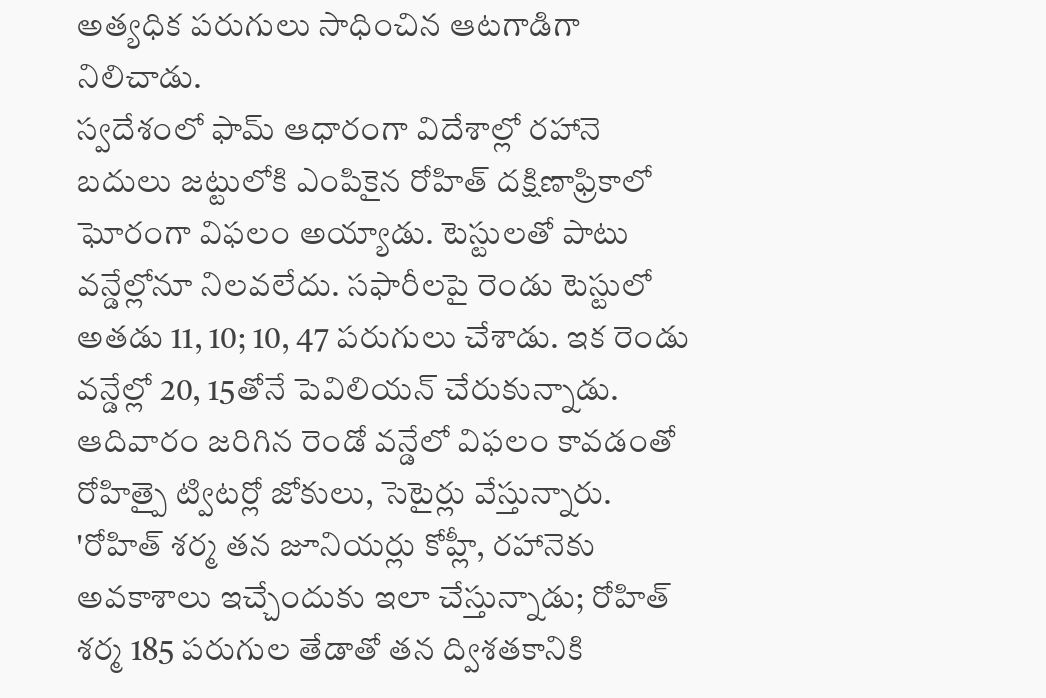అత్యధిక పరుగులు సాధించిన ఆటగాడిగా నిలిచాడు.
స్వదేశంలో ఫామ్ ఆధారంగా విదేశాల్లో రహానె బదులు జట్టులోకి ఎంపికైన రోహిత్ దక్షిణాఫ్రికాలో ఘోరంగా విఫలం అయ్యాడు. టెస్టులతో పాటు వన్డేల్లోనూ నిలవలేదు. సఫారీలపై రెండు టెస్టులో అతడు 11, 10; 10, 47 పరుగులు చేశాడు. ఇక రెండు వన్డేల్లో 20, 15తోనే పెవిలియన్ చేరుకున్నాడు. ఆదివారం జరిగిన రెండో వన్డేలో విఫలం కావడంతో రోహిత్పై ట్విటర్లో జోకులు, సెటైర్లు వేస్తున్నారు.
'రోహిత్ శర్మ తన జూనియర్లు కోహ్లీ, రహానెకు అవకాశాలు ఇచ్చేందుకు ఇలా చేస్తున్నాడు; రోహిత్ శర్మ 185 పరుగుల తేడాతో తన ద్విశతకానికి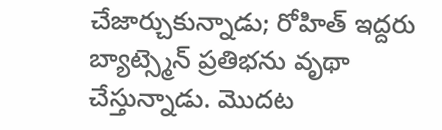చేజార్చుకున్నాడు; రోహిత్ ఇద్దరు బ్యాట్స్మెన్ ప్రతిభను వృథా చేస్తున్నాడు. మొదట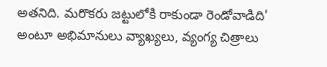అతనిది. మరొకరు జట్టులోకి రాకుండా రెండోవాడిది' అంటూ అభిమానులు వ్యాఖ్యలు, వ్యంగ్య చిత్రాలు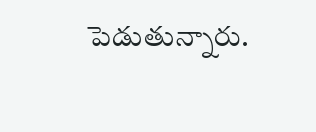పెడుతున్నారు.